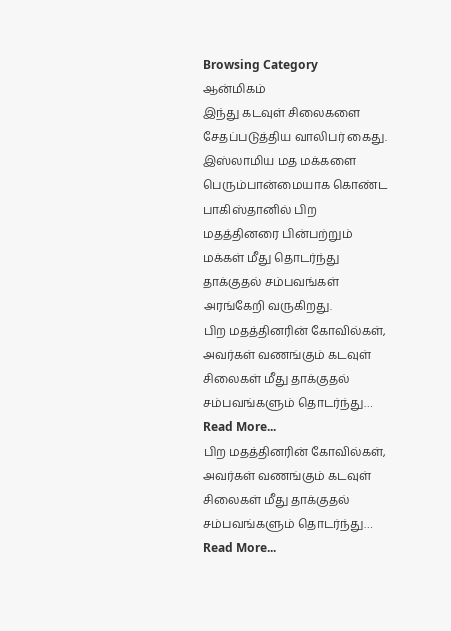Browsing Category
ஆன்மிகம்
இந்து கடவுள் சிலைகளை சேதப்படுத்திய வாலிபர் கைது.
இஸ்லாமிய மத மக்களை பெரும்பான்மையாக கொண்ட பாகிஸ்தானில் பிற மதத்தினரை பின்பற்றும் மக்கள் மீது தொடர்ந்து தாக்குதல் சம்பவங்கள் அரங்கேறி வருகிறது.
பிற மதத்தினரின் கோவில்கள், அவர்கள் வணங்கும் கடவுள் சிலைகள் மீது தாக்குதல் சம்பவங்களும் தொடர்ந்து…
Read More...
பிற மதத்தினரின் கோவில்கள், அவர்கள் வணங்கும் கடவுள் சிலைகள் மீது தாக்குதல் சம்பவங்களும் தொடர்ந்து… Read More...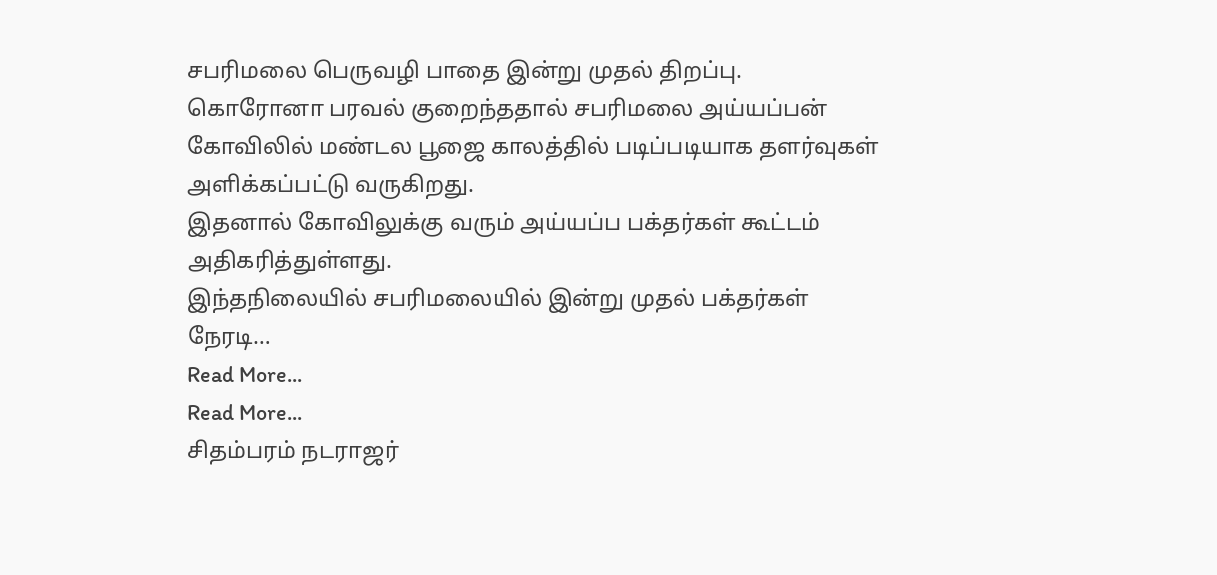சபரிமலை பெருவழி பாதை இன்று முதல் திறப்பு.
கொரோனா பரவல் குறைந்ததால் சபரிமலை அய்யப்பன் கோவிலில் மண்டல பூஜை காலத்தில் படிப்படியாக தளர்வுகள் அளிக்கப்பட்டு வருகிறது.
இதனால் கோவிலுக்கு வரும் அய்யப்ப பக்தர்கள் கூட்டம் அதிகரித்துள்ளது.
இந்தநிலையில் சபரிமலையில் இன்று முதல் பக்தர்கள் நேரடி…
Read More...
Read More...
சிதம்பரம் நடராஜர்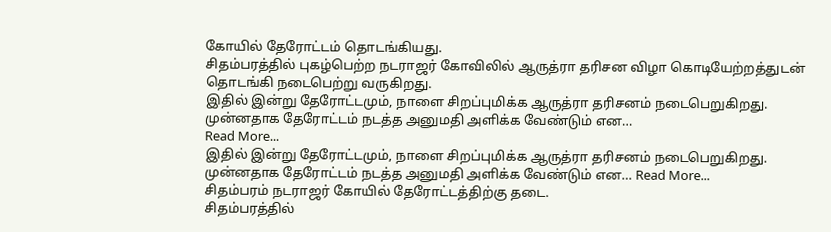கோயில் தேரோட்டம் தொடங்கியது.
சிதம்பரத்தில் புகழ்பெற்ற நடராஜர் கோவிலில் ஆருத்ரா தரிசன விழா கொடியேற்றத்துடன் தொடங்கி நடைபெற்று வருகிறது.
இதில் இன்று தேரோட்டமும், நாளை சிறப்புமிக்க ஆருத்ரா தரிசனம் நடைபெறுகிறது.
முன்னதாக தேரோட்டம் நடத்த அனுமதி அளிக்க வேண்டும் என…
Read More...
இதில் இன்று தேரோட்டமும், நாளை சிறப்புமிக்க ஆருத்ரா தரிசனம் நடைபெறுகிறது.
முன்னதாக தேரோட்டம் நடத்த அனுமதி அளிக்க வேண்டும் என… Read More...
சிதம்பரம் நடராஜர் கோயில் தேரோட்டத்திற்கு தடை.
சிதம்பரத்தில்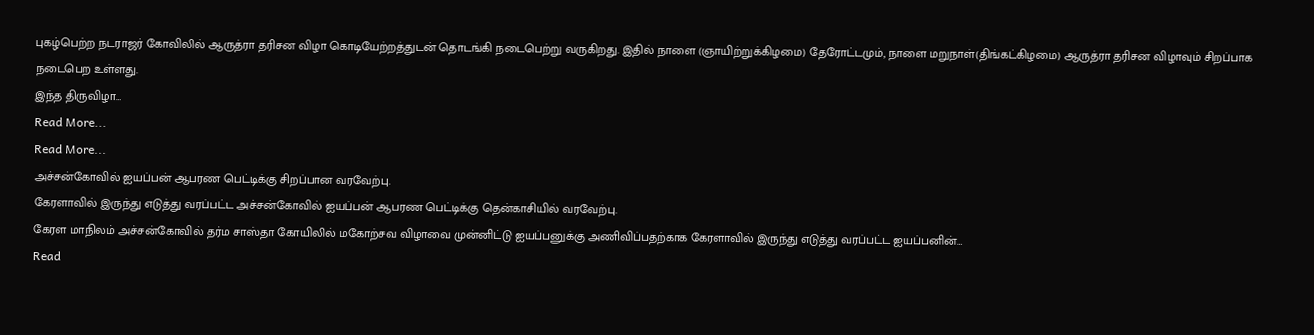புகழ்பெற்ற நடராஜர் கோவிலில் ஆருத்ரா தரிசன விழா கொடியேற்றத்துடன் தொடங்கி நடைபெற்று வருகிறது. இதில் நாளை (ஞாயிற்றுக்கிழமை) தேரோட்டமும், நாளை மறுநாள்(திங்கட்கிழமை) ஆருத்ரா தரிசன விழாவும் சிறப்பாக நடைபெற உள்ளது.
இந்த திருவிழா…
Read More...
Read More...
அச்சன்கோவில் ஐயப்பன் ஆபரண பெட்டிக்கு சிறப்பான வரவேற்பு.
கேரளாவில் இருந்து எடுத்து வரப்பட்ட அச்சன்கோவில் ஐயப்பன் ஆபரண பெட்டிக்கு தென்காசியில் வரவேற்பு.
கேரள மாநிலம் அச்சன்கோவில் தர்ம சாஸ்தா கோயிலில் மகோற்சவ விழாவை முன்னிட்டு ஐயப்பனுக்கு அணிவிப்பதற்காக கேரளாவில் இருந்து எடுத்து வரப்பட்ட ஐயப்பனின்…
Read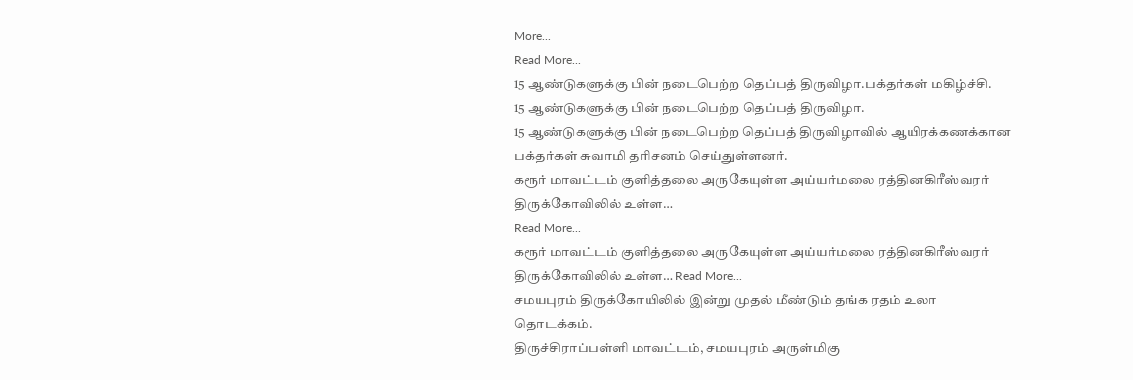More...
Read More...
15 ஆண்டுகளுக்கு பின் நடைபெற்ற தெப்பத் திருவிழா.பக்தர்கள் மகிழ்ச்சி.
15 ஆண்டுகளுக்கு பின் நடைபெற்ற தெப்பத் திருவிழா.
15 ஆண்டுகளுக்கு பின் நடைபெற்ற தெப்பத் திருவிழாவில் ஆயிரக்கணக்கான பக்தர்கள் சுவாமி தரிசனம் செய்துள்ளனர்.
கரூர் மாவட்டம் குளித்தலை அருகேயுள்ள அய்யர்மலை ரத்தினகிரீஸ்வரர் திருக்கோவிலில் உள்ள…
Read More...
கரூர் மாவட்டம் குளித்தலை அருகேயுள்ள அய்யர்மலை ரத்தினகிரீஸ்வரர் திருக்கோவிலில் உள்ள… Read More...
சமயபுரம் திருக்கோயிலில் இன்று முதல் மீண்டும் தங்க ரதம் உலா தொடக்கம்.
திருச்சிராப்பள்ளி மாவட்டம், சமயபுரம் அருள்மிகு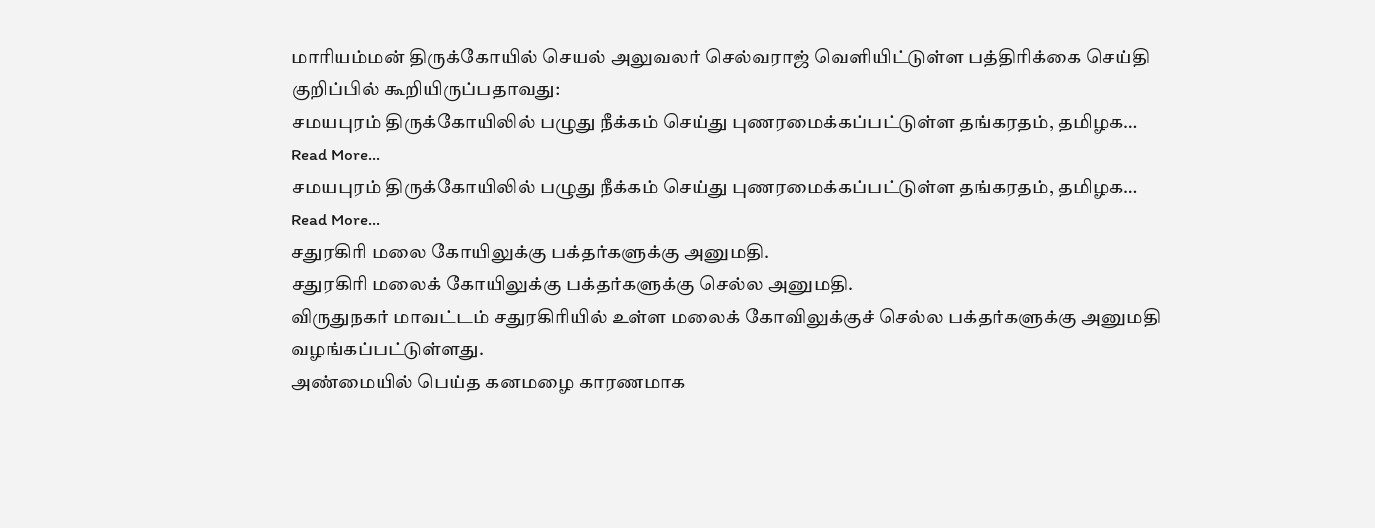மாரியம்மன் திருக்கோயில் செயல் அலுவலர் செல்வராஜ் வெளியிட்டுள்ள பத்திரிக்கை செய்தி குறிப்பில் கூறியிருப்பதாவது:
சமயபுரம் திருக்கோயிலில் பழுது நீக்கம் செய்து புணரமைக்கப்பட்டுள்ள தங்கரதம், தமிழக…
Read More...
சமயபுரம் திருக்கோயிலில் பழுது நீக்கம் செய்து புணரமைக்கப்பட்டுள்ள தங்கரதம், தமிழக… Read More...
சதுரகிரி மலை கோயிலுக்கு பக்தர்களுக்கு அனுமதி.
சதுரகிரி மலைக் கோயிலுக்கு பக்தர்களுக்கு செல்ல அனுமதி.
விருதுநகர் மாவட்டம் சதுரகிரியில் உள்ள மலைக் கோவிலுக்குச் செல்ல பக்தர்களுக்கு அனுமதி வழங்கப்பட்டுள்ளது.
அண்மையில் பெய்த கனமழை காரணமாக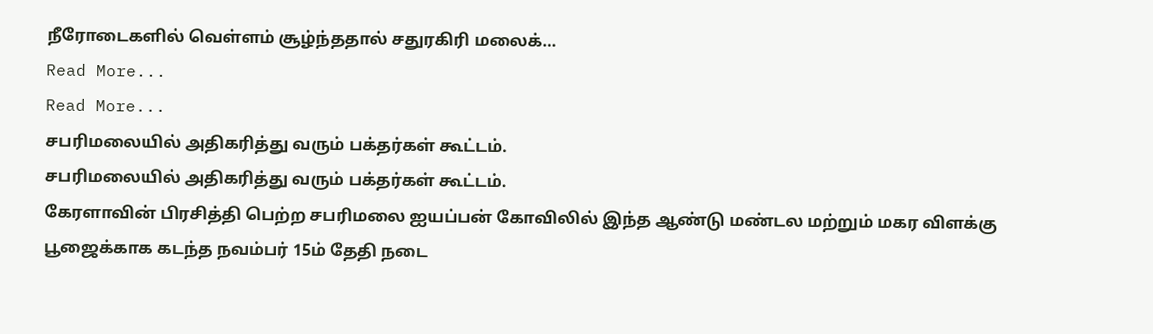நீரோடைகளில் வெள்ளம் சூழ்ந்ததால் சதுரகிரி மலைக்…
Read More...
Read More...
சபரிமலையில் அதிகரித்து வரும் பக்தர்கள் கூட்டம்.
சபரிமலையில் அதிகரித்து வரும் பக்தர்கள் கூட்டம்.
கேரளாவின் பிரசித்தி பெற்ற சபரிமலை ஐயப்பன் கோவிலில் இந்த ஆண்டு மண்டல மற்றும் மகர விளக்கு பூஜைக்காக கடந்த நவம்பர் 15ம் தேதி நடை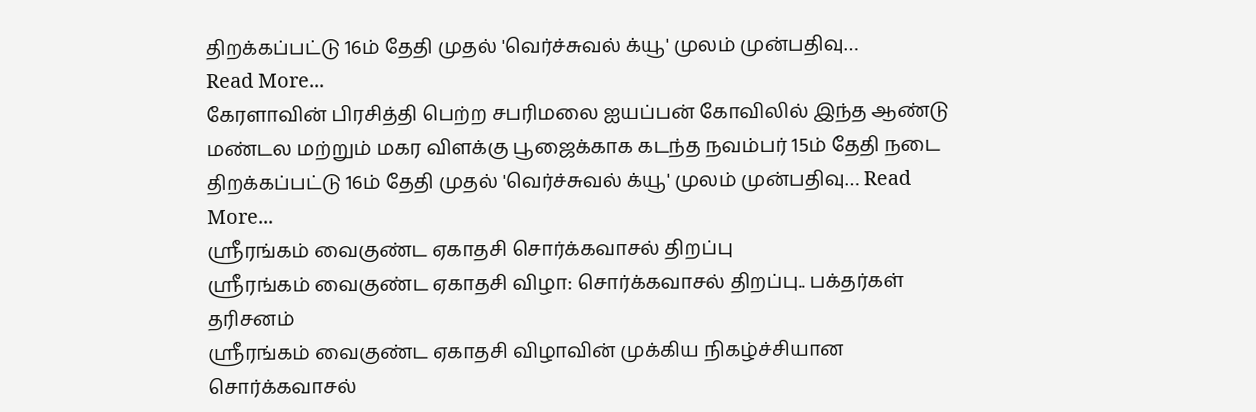திறக்கப்பட்டு 16ம் தேதி முதல் 'வெர்ச்சுவல் க்யூ' முலம் முன்பதிவு…
Read More...
கேரளாவின் பிரசித்தி பெற்ற சபரிமலை ஐயப்பன் கோவிலில் இந்த ஆண்டு மண்டல மற்றும் மகர விளக்கு பூஜைக்காக கடந்த நவம்பர் 15ம் தேதி நடை திறக்கப்பட்டு 16ம் தேதி முதல் 'வெர்ச்சுவல் க்யூ' முலம் முன்பதிவு… Read More...
ஸ்ரீரங்கம் வைகுண்ட ஏகாதசி சொர்க்கவாசல் திறப்பு
ஸ்ரீரங்கம் வைகுண்ட ஏகாதசி விழா: சொர்க்கவாசல் திறப்பு.. பக்தர்கள் தரிசனம்
ஸ்ரீரங்கம் வைகுண்ட ஏகாதசி விழாவின் முக்கிய நிகழ்ச்சியான சொர்க்கவாசல்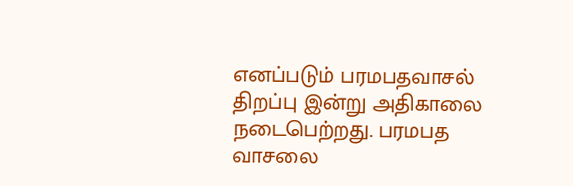எனப்படும் பரமபதவாசல் திறப்பு இன்று அதிகாலை நடைபெற்றது. பரமபத வாசலை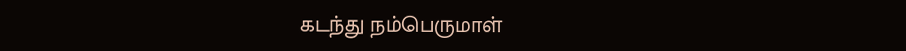கடந்து நம்பெருமாள்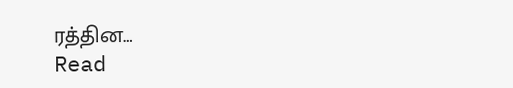ரத்தின…
Read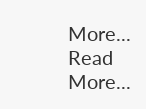More...
Read More...